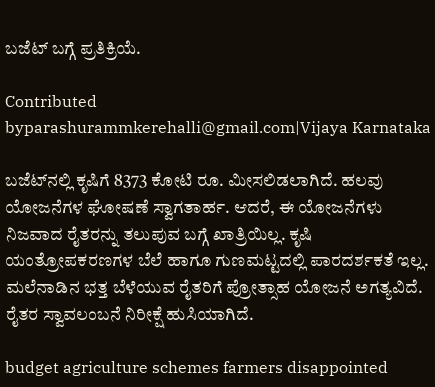ಬಜೆಟ್ ಬಗ್ಗೆ ಪ್ರತಿಕ್ರಿಯೆ.

Contributed byparashurammkerehalli@gmail.com|Vijaya Karnataka

ಬಜೆಟ್‌ನಲ್ಲಿ ಕೃಷಿಗೆ 8373 ಕೋಟಿ ರೂ. ಮೀಸಲಿಡಲಾಗಿದೆ. ಹಲವು ಯೋಜನೆಗಳ ಘೋಷಣೆ ಸ್ವಾಗತಾರ್ಹ. ಆದರೆ, ಈ ಯೋಜನೆಗಳು ನಿಜವಾದ ರೈತರನ್ನು ತಲುಪುವ ಬಗ್ಗೆ ಖಾತ್ರಿಯಿಲ್ಲ. ಕೃಷಿ ಯಂತ್ರೋಪಕರಣಗಳ ಬೆಲೆ ಹಾಗೂ ಗುಣಮಟ್ಟದಲ್ಲಿ ಪಾರದರ್ಶಕತೆ ಇಲ್ಲ. ಮಲೆನಾಡಿನ ಭತ್ತ ಬೆಳೆಯುವ ರೈತರಿಗೆ ಪ್ರೋತ್ಸಾಹ ಯೋಜನೆ ಅಗತ್ಯವಿದೆ. ರೈತರ ಸ್ವಾವಲಂಬನೆ ನಿರೀಕ್ಷೆ ಹುಸಿಯಾಗಿದೆ.

budget agriculture schemes farmers disappointed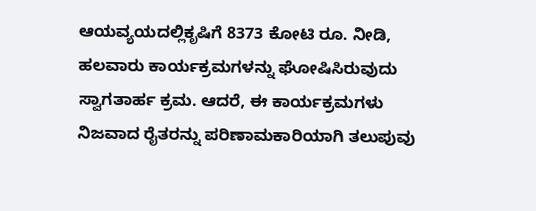ಆಯವ್ಯಯದಲ್ಲಿಕೃಷಿಗೆ 8373 ಕೋಟಿ ರೂ. ನೀಡಿ, ಹಲವಾರು ಕಾರ್ಯಕ್ರಮಗಳನ್ನು ಘೋಷಿಸಿರುವುದು ಸ್ವಾಗತಾರ್ಹ ಕ್ರಮ. ಆದರೆ, ಈ ಕಾರ್ಯಕ್ರಮಗಳು ನಿಜವಾದ ರೈತರನ್ನು ಪರಿಣಾಮಕಾರಿಯಾಗಿ ತಲುಪುವು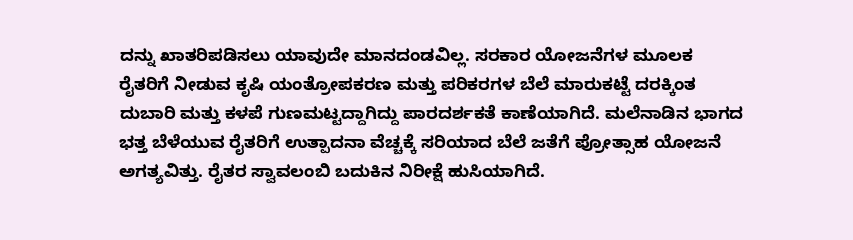ದನ್ನು ಖಾತರಿಪಡಿಸಲು ಯಾವುದೇ ಮಾನದಂಡವಿಲ್ಲ. ಸರಕಾರ ಯೋಜನೆಗಳ ಮೂಲಕ ರೈತರಿಗೆ ನೀಡುವ ಕೃಷಿ ಯಂತ್ರೋಪಕರಣ ಮತ್ತು ಪರಿಕರಗಳ ಬೆಲೆ ಮಾರುಕಟ್ಟೆ ದರಕ್ಕಿಂತ ದುಬಾರಿ ಮತ್ತು ಕಳಪೆ ಗುಣಮಟ್ಟದ್ದಾಗಿದ್ದು ಪಾರದರ್ಶಕತೆ ಕಾಣೆಯಾಗಿದೆ. ಮಲೆನಾಡಿನ ಭಾಗದ ಭತ್ತ ಬೆಳೆಯುವ ರೈತರಿಗೆ ಉತ್ಪಾದನಾ ವೆಚ್ಚಕ್ಕೆ ಸರಿಯಾದ ಬೆಲೆ ಜತೆಗೆ ಪ್ರೋತ್ಸಾಹ ಯೋಜನೆ ಅಗತ್ಯವಿತ್ತು. ರೈತರ ಸ್ವಾವಲಂಬಿ ಬದುಕಿನ ನಿರೀಕ್ಷೆ ಹುಸಿಯಾಗಿದೆ.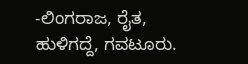-ಲಿಂಗರಾಜ, ರೈತ, ಹುಳಿಗದ್ದೆ, ಗವಟೂರು.